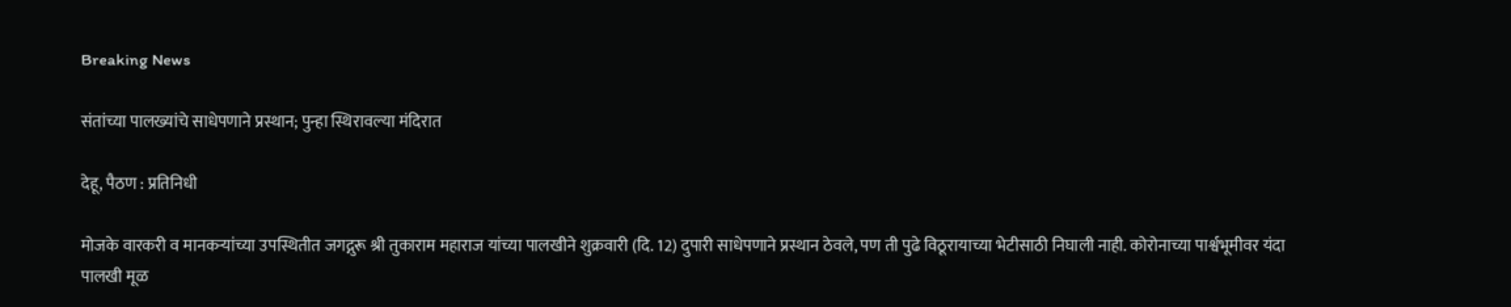Breaking News

संतांच्या पालख्यांचे साधेपणाने प्रस्थान; पुन्हा स्थिरावल्या मंदिरात

देहू, पैठण : प्रतिनिधी

मोजके वारकरी व मानकर्‍यांच्या उपस्थितीत जगद्गुरू श्री तुकाराम महाराज यांच्या पालखीने शुक्रवारी (दि. 12) दुपारी साधेपणाने प्रस्थान ठेवले, पण ती पुढे विठूरायाच्या भेटीसाठी निघाली नाही. कोरोनाच्या पार्श्वभूमीवर यंदा पालखी मूळ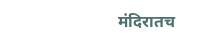मंदिरातच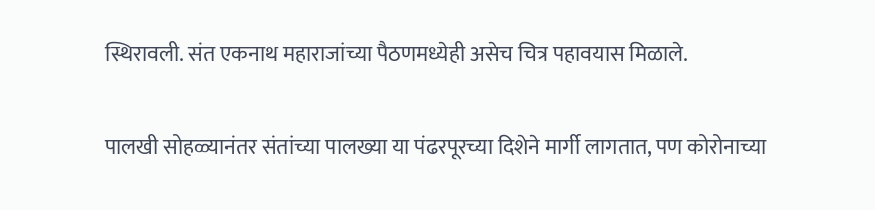स्थिरावली. संत एकनाथ महाराजांच्या पैठणमध्येही असेच चित्र पहावयास मिळाले.

पालखी सोहळ्यानंतर संतांच्या पालख्या या पंढरपूरच्या दिशेने मार्गी लागतात, पण कोरोनाच्या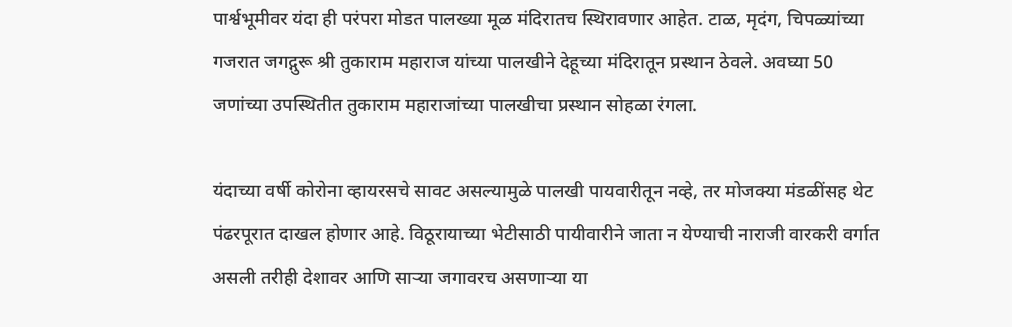पार्श्वभूमीवर यंदा ही परंपरा मोडत पालख्या मूळ मंदिरातच स्थिरावणार आहेत. टाळ, मृदंग, चिपळ्यांच्या गजरात जगद्गुरू श्री तुकाराम महाराज यांच्या पालखीने देहूच्या मंदिरातून प्रस्थान ठेवले. अवघ्या 50 जणांच्या उपस्थितीत तुकाराम महाराजांच्या पालखीचा प्रस्थान सोहळा रंगला.

यंदाच्या वर्षी कोरोना व्हायरसचे सावट असल्यामुळे पालखी पायवारीतून नव्हे, तर मोजक्या मंडळींसह थेट पंढरपूरात दाखल होणार आहे. विठूरायाच्या भेटीसाठी पायीवारीने जाता न येण्याची नाराजी वारकरी वर्गात असली तरीही देशावर आणि सार्‍या जगावरच असणार्‍या या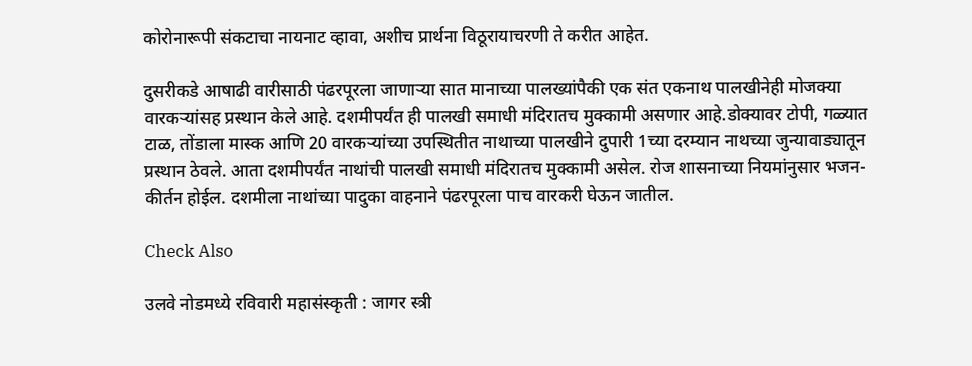कोरोनारूपी संकटाचा नायनाट व्हावा, अशीच प्रार्थना विठूरायाचरणी ते करीत आहेत.

दुसरीकडे आषाढी वारीसाठी पंढरपूरला जाणार्‍या सात मानाच्या पालख्यांपैकी एक संत एकनाथ पालखीनेही मोजक्या वारकर्‍यांसह प्रस्थान केले आहे. दशमीपर्यंत ही पालखी समाधी मंदिरातच मुक्कामी असणार आहे.डोक्यावर टोपी, गळ्यात टाळ, तोंडाला मास्क आणि 20 वारकर्‍यांच्या उपस्थितीत नाथाच्या पालखीने दुपारी 1च्या दरम्यान नाथच्या जुन्यावाड्यातून प्रस्थान ठेवले. आता दशमीपर्यंत नाथांची पालखी समाधी मंदिरातच मुक्कामी असेल. रोज शासनाच्या नियमांनुसार भजन-कीर्तन होईल. दशमीला नाथांच्या पादुका वाहनाने पंढरपूरला पाच वारकरी घेऊन जातील.

Check Also

उलवे नोडमध्ये रविवारी महासंस्कृती : जागर स्त्री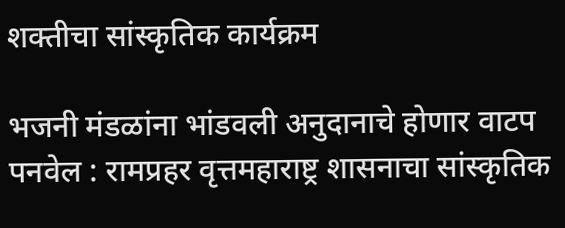शक्तीचा सांस्कृतिक कार्यक्रम

भजनी मंडळांना भांडवली अनुदानाचे होणार वाटप पनवेल : रामप्रहर वृत्तमहाराष्ट्र शासनाचा सांस्कृतिक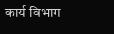कार्य विभाग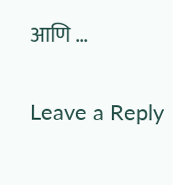आणि …

Leave a Reply